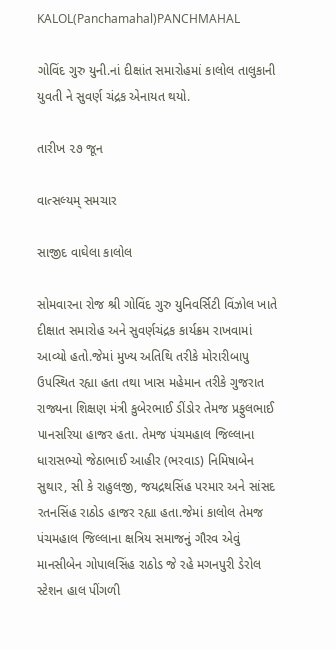KALOL(Panchamahal)PANCHMAHAL

ગોવિંદ ગુરુ યુની.નાં દીક્ષાંત સમારોહમાં કાલોલ તાલુકાની યુવતી ને સુવર્ણ ચંદ્રક એનાયત થયો.

તારીખ ૨૭ જૂન

વાત્સલ્યમ્ સમચાર

સાજીદ વાઘેલા કાલોલ

સોમવારના રોજ શ્રી ગોવિંદ ગુરુ યુનિવર્સિટી વિંઝોલ ખાતે દીક્ષાત સમારોહ અને સુવર્ણચંદ્રક કાર્યક્રમ રાખવામાં આવ્યો હતો.જેમાં મુખ્ય અતિથિ તરીકે મોરારીબાપુ ઉપસ્થિત રહ્યા હતા તથા ખાસ મહેમાન તરીકે ગુજરાત રાજ્યના શિક્ષણ મંત્રી કુબેરભાઈ ડીંડોર તેમજ પ્રફુલભાઈ પાનસરિયા હાજર હતા. તેમજ પંચમહાલ જિલ્લાના ધારાસભ્યો જેઠાભાઈ આહીર (ભરવાડ) નિમિષાબેન સુથાર, સી કે રાહુલજી, જયદ્રથસિંહ પરમાર અને સાંસદ રતનસિંહ રાઠોડ હાજર રહ્યા હતા.જેમાં કાલોલ તેમજ પંચમહાલ જિલ્લાના ક્ષત્રિય સમાજનું ગૌરવ એવું માનસીબેન ગોપાલસિંહ રાઠોડ જે રહે મગનપુરી ડેરોલ સ્ટેશન હાલ પીંગળી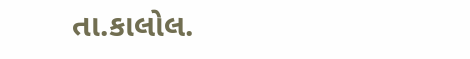તા.કાલોલ.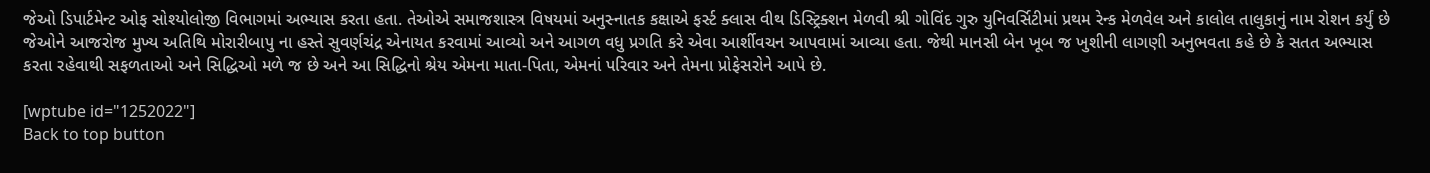જેઓ ડિપાર્ટમેન્ટ ઓફ સોશ્યોલોજી વિભાગમાં અભ્યાસ કરતા હતા. તેઓએ સમાજશાસ્ત્ર વિષયમાં અનુસ્નાતક કક્ષાએ ફર્સ્ટ ક્લાસ વીથ ડિસ્ટ્રિક્શન મેળવી શ્રી ગોવિંદ ગુરુ યુનિવર્સિટીમાં પ્રથમ રેન્ક મેળવેલ અને કાલોલ તાલુકાનું નામ રોશન કર્યું છે જેઓને આજરોજ મુખ્ય અતિથિ મોરારીબાપુ ના હસ્તે સુવર્ણચંદ્ર એનાયત કરવામાં આવ્યો અને આગળ વધુ પ્રગતિ કરે એવા આર્શીવચન આપવામાં આવ્યા હતા. જેથી માનસી બેન ખૂબ જ ખુશીની લાગણી અનુભવતા કહે છે કે સતત અભ્યાસ કરતા રહેવાથી સફળતાઓ અને સિદ્ધિઓ મળે જ છે અને આ સિદ્ધિનો શ્રેય એમના માતા-પિતા, એમનાં પરિવાર અને તેમના પ્રોફેસરોને આપે છે.

[wptube id="1252022"]
Back to top button